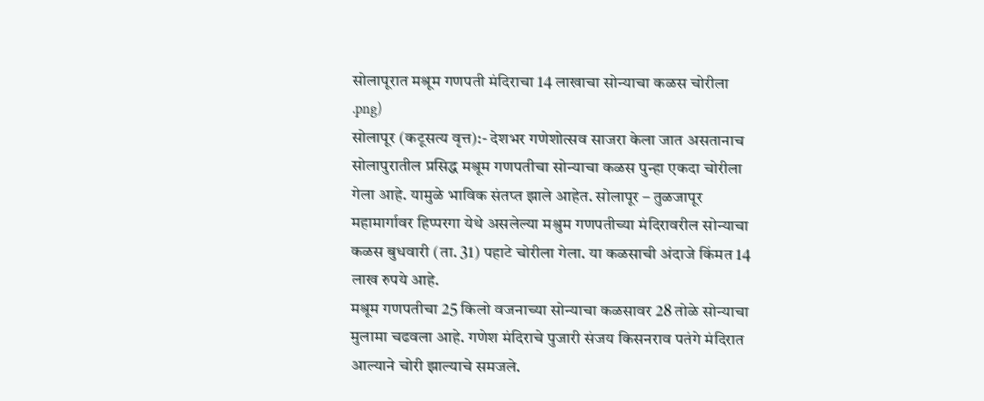सोलापूरात मश्रूम गणपती मंदिराचा 14 लाखाचा सोन्याचा कळस चोरीला
.png)
सोलापूर (कटूसत्य वृत्त):- देशभर गणेशोत्सव साजरा केला जात असतानाच सोलापुरातील प्रसिद्ध मश्रूम गणपतीचा सोन्याचा कळस पुन्हा एकदा चोरीला गेला आहे. यामुळे भाविक संतप्त झाले आहेत. सोलापूर – तुळजापूर महामार्गावर हिप्परगा येथे असलेल्या मश्रुम गणपतीच्या मंदिरावरील सोन्याचा कळस बुधवारी (ता. 31) पहाटे चोरीला गेला. या कळसाची अंदाजे किंमत 14 लाख रुपये आहे.
मश्रूम गणपतीचा 25 किलो वजनाच्या सोन्याचा कळसावर 28 तोळे सोन्याचा मुलामा चढवला आहे. गणेश मंदिराचे पुजारी संजय किसनराव पतंगे मंदिरात आल्याने चोरी झाल्याचे समजले.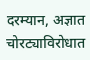दरम्यान, अज्ञात चोरट्याविरोधात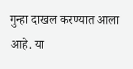गुन्हा दाखल करण्यात आला आहे. या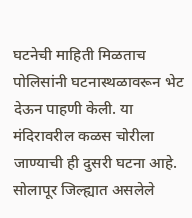घटनेची माहिती मिळताच पोलिसांनी घटनास्थळावरून भेट देऊन पाहणी केली. या मंदिरावरील कळस चोरीला जाण्याची ही दुसरी घटना आहे.
सोलापूर जिल्ह्यात असलेले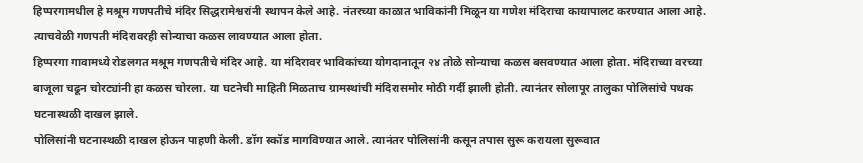हिप्परगामधील हे मश्रूम गणपतीचे मंदिर सिद्धरामेश्वरांनी स्थापन केले आहे. नंतरच्या काळात भाविकांनी मिळून या गणेश मंदिराचा कायापालट करण्यात आला आहे. त्याचवेळी गणपती मंदिरावरही सोन्याचा कळस लावण्यात आला होता.
हिप्परगा गावामध्ये रोडलगत मश्रूम गणपतीचे मंदिर आहे. या मंदिरावर भाविकांच्या योगदानातून २४ तोळे सोन्याचा कळस बसवण्यात आला होता. मंदिराच्या वरच्या बाजूला चढून चोरट्यांनी हा कळस चोरला. या घटनेची माहिती मिळताच ग्रामस्थांची मंदिरासमोर मोठी गर्दी झाली होती. त्यानंतर सोलापूर तालुका पोलिसांचे पथक घटनास्थळी दाखल झाले.
पोलिसांनी घटनास्थळी दाखल होऊन पाहणी केली. डॉग स्कॉड मागविण्यात आले. त्यानंतर पोलिसांनी कसून तपास सुरू करायला सुरूवात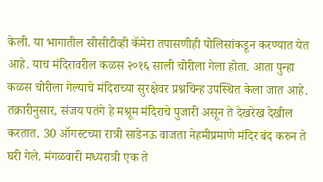केली. या भागातील सीसीटीव्ही कॅमेरा तपासणीही पोलिसांकडून करण्यात येत आहे. याच मंदिरावरील कळस २०१६ साली चोरीला गेला होता. आता पुन्हा कळस चोरीला गेल्याचे मंदिराच्या सुरक्षेवर प्रश्नचिन्ह उपस्थित केला जात आहे.
तक्रारीनुसार, संजय पतंगे हे मश्रूम मंदिराचे पुजारी असून ते देखरेख देखील करतात. 30 ऑगस्टच्या रात्री साडेनऊ वाजता नेहमीप्रमाणे मंदिर बंद करुन ते घरी गेले. मंगळवारी मध्यरात्री एक ते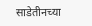साडेतीनच्या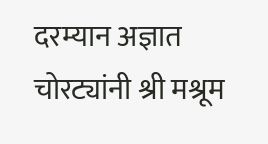दरम्यान अज्ञात चोरट्यांनी श्री मश्रूम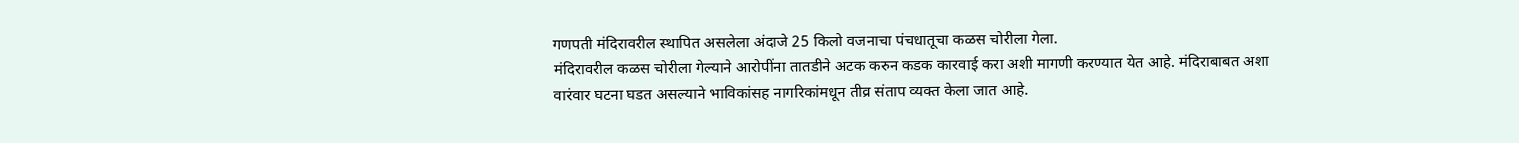गणपती मंदिरावरील स्थापित असलेला अंदाजे 25 किलो वजनाचा पंचधातूचा कळस चोरीला गेला.
मंदिरावरील कळस चोरीला गेल्याने आरोपींना तातडीने अटक करुन कडक कारवाई करा अशी मागणी करण्यात येत आहे. मंदिराबाबत अशा वारंवार घटना घडत असल्याने भाविकांसह नागरिकांमधून तीव्र संताप व्यक्त केला जात आहे.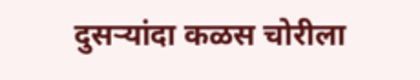दुसऱ्यांदा कळस चोरीला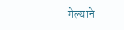गेल्याने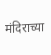मंदिराच्या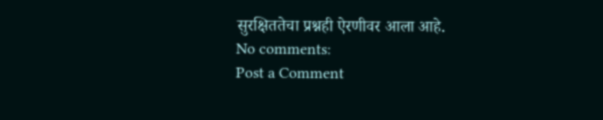सुरक्षिततेचा प्रश्नही ऐरणीवर आला आहे.
No comments:
Post a Comment